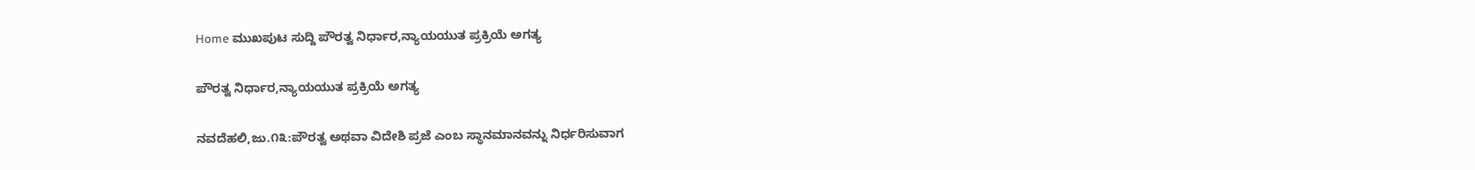Home ಮುಖಪುಟ ಸುದ್ದಿ ಪೌರತ್ವ ನಿರ್ಧಾರ,ನ್ಯಾಯಯುತ ಪ್ರಕ್ರಿಯೆ ಅಗತ್ಯ

ಪೌರತ್ವ ನಿರ್ಧಾರ,ನ್ಯಾಯಯುತ ಪ್ರಕ್ರಿಯೆ ಅಗತ್ಯ

ನವದೆಹಲಿ,ಜು.೧೩:ಪೌರತ್ವ ಅಥವಾ ವಿದೇಶಿ ಪ್ರಜೆ ಎಂಬ ಸ್ಥಾನಮಾನವನ್ನು ನಿರ್ಧರಿಸುವಾಗ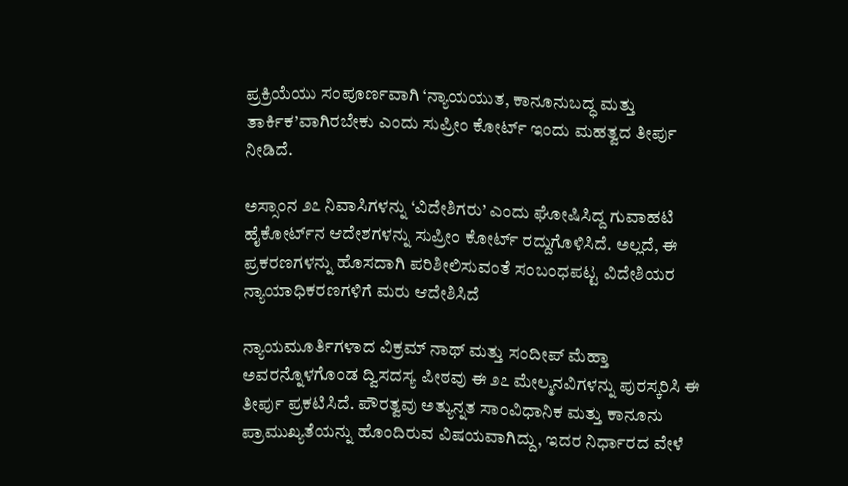ಪ್ರಕ್ರಿಯೆಯು ಸಂಪೂರ್ಣವಾಗಿ ‘ನ್ಯಾಯಯುತ, ಕಾನೂನುಬದ್ಧ ಮತ್ತು ತಾರ್ಕಿಕ’ವಾಗಿರಬೇಕು ಎಂದು ಸುಪ್ರೀಂ ಕೋರ್ಟ್ ಇಂದು ಮಹತ್ವದ ತೀರ್ಪು ನೀಡಿದೆ.

ಅಸ್ಸಾಂನ ೨೭ ನಿವಾಸಿಗಳನ್ನು ‘ವಿದೇಶಿಗರು’ ಎಂದು ಘೋಷಿಸಿದ್ದ ಗುವಾಹಟಿ ಹೈಕೋರ್ಟ್‌ನ ಆದೇಶಗಳನ್ನು ಸುಪ್ರೀಂ ಕೋರ್ಟ್ ರದ್ದುಗೊಳಿಸಿದೆ. ಅಲ್ಲದೆ, ಈ ಪ್ರಕರಣಗಳನ್ನು ಹೊಸದಾಗಿ ಪರಿಶೀಲಿಸುವಂತೆ ಸಂಬಂಧಪಟ್ಟ ವಿದೇಶಿಯರ ನ್ಯಾಯಾಧಿಕರಣಗಳಿಗೆ ಮರು ಆದೇಶಿಸಿದೆ

ನ್ಯಾಯಮೂರ್ತಿಗಳಾದ ವಿಕ್ರಮ್ ನಾಥ್ ಮತ್ತು ಸಂದೀಪ್ ಮೆಹ್ತಾ ಅವರನ್ನೊಳಗೊಂಡ ದ್ವಿಸದಸ್ಯ ಪೀಠವು ಈ ೨೭ ಮೇಲ್ಮನವಿಗಳನ್ನು ಪುರಸ್ಕರಿಸಿ ಈ ತೀರ್ಪು ಪ್ರಕಟಿಸಿದೆ. ಪೌರತ್ವವು ಅತ್ಯುನ್ನತ ಸಾಂವಿಧಾನಿಕ ಮತ್ತು ಕಾನೂನು ಪ್ರಾಮುಖ್ಯತೆಯನ್ನು ಹೊಂದಿರುವ ವಿಷಯವಾಗಿದ್ದು, ಇದರ ನಿರ್ಧಾರದ ವೇಳೆ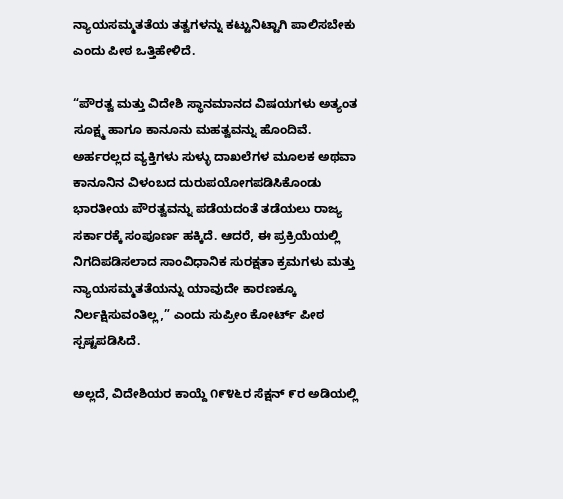ನ್ಯಾಯಸಮ್ಮತತೆಯ ತತ್ವಗಳನ್ನು ಕಟ್ಟುನಿಟ್ಟಾಗಿ ಪಾಲಿಸಬೇಕು ಎಂದು ಪೀಠ ಒತ್ತಿಹೇಳಿದೆ.

“ಪೌರತ್ವ ಮತ್ತು ವಿದೇಶಿ ಸ್ಥಾನಮಾನದ ವಿಷಯಗಳು ಅತ್ಯಂತ ಸೂಕ್ಷ್ಮ ಹಾಗೂ ಕಾನೂನು ಮಹತ್ವವನ್ನು ಹೊಂದಿವೆ. ಅರ್ಹರಲ್ಲದ ವ್ಯಕ್ತಿಗಳು ಸುಳ್ಳು ದಾಖಲೆಗಳ ಮೂಲಕ ಅಥವಾ ಕಾನೂನಿನ ವಿಳಂಬದ ದುರುಪಯೋಗಪಡಿಸಿಕೊಂಡು ಭಾರತೀಯ ಪೌರತ್ವವನ್ನು ಪಡೆಯದಂತೆ ತಡೆಯಲು ರಾಜ್ಯ ಸರ್ಕಾರಕ್ಕೆ ಸಂಪೂರ್ಣ ಹಕ್ಕಿದೆ. ಆದರೆ, ಈ ಪ್ರಕ್ರಿಯೆಯಲ್ಲಿ ನಿಗದಿಪಡಿಸಲಾದ ಸಾಂವಿಧಾನಿಕ ಸುರಕ್ಷತಾ ಕ್ರಮಗಳು ಮತ್ತು ನ್ಯಾಯಸಮ್ಮತತೆಯನ್ನು ಯಾವುದೇ ಕಾರಣಕ್ಕೂ ನಿರ್ಲಕ್ಷಿಸುವಂತಿಲ್ಲ,” ಎಂದು ಸುಪ್ರೀಂ ಕೋರ್ಟ್ ಪೀಠ ಸ್ಪಷ್ಟಪಡಿಸಿದೆ.

ಅಲ್ಲದೆ, ವಿದೇಶಿಯರ ಕಾಯ್ದೆ ೧೯೪೬ರ ಸೆಕ್ಷನ್ ೯ರ ಅಡಿಯಲ್ಲಿ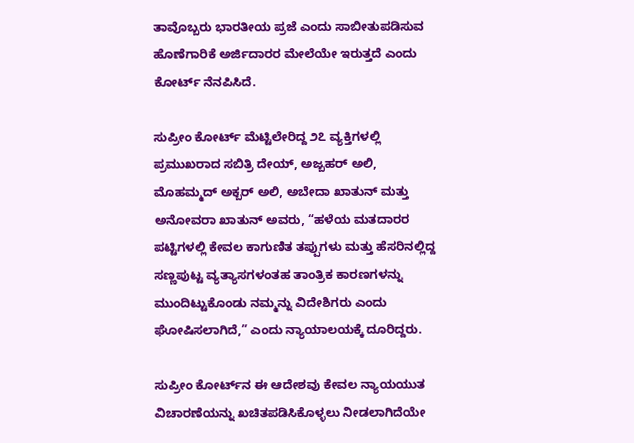ತಾವೊಬ್ಬರು ಭಾರತೀಯ ಪ್ರಜೆ ಎಂದು ಸಾಬೀತುಪಡಿಸುವ ಹೊಣೆಗಾರಿಕೆ ಅರ್ಜಿದಾರರ ಮೇಲೆಯೇ ಇರುತ್ತದೆ ಎಂದು ಕೋರ್ಟ್ ನೆನಪಿಸಿದೆ.

ಸುಪ್ರೀಂ ಕೋರ್ಟ್ ಮೆಟ್ಟಿಲೇರಿದ್ದ ೨೭ ವ್ಯಕ್ತಿಗಳಲ್ಲಿ ಪ್ರಮುಖರಾದ ಸಬಿತ್ರಿ ದೇಯ್, ಅಜ್ಬಹರ್ ಅಲಿ, ಮೊಹಮ್ಮದ್ ಅಕ್ಬರ್ ಅಲಿ, ಅಬೇದಾ ಖಾತುನ್ ಮತ್ತು ಅನೋವರಾ ಖಾತುನ್ ಅವರು, “ಹಳೆಯ ಮತದಾರರ ಪಟ್ಟಿಗಳಲ್ಲಿ ಕೇವಲ ಕಾಗುಣಿತ ತಪ್ಪುಗಳು ಮತ್ತು ಹೆಸರಿನಲ್ಲಿದ್ದ ಸಣ್ಣಪುಟ್ಟ ವ್ಯತ್ಯಾಸಗಳಂತಹ ತಾಂತ್ರಿಕ ಕಾರಣಗಳನ್ನು ಮುಂದಿಟ್ಟುಕೊಂಡು ನಮ್ಮನ್ನು ವಿದೇಶಿಗರು ಎಂದು ಘೋಷಿಸಲಾಗಿದೆ,” ಎಂದು ನ್ಯಾಯಾಲಯಕ್ಕೆ ದೂರಿದ್ದರು.

ಸುಪ್ರೀಂ ಕೋರ್ಟ್‌ನ ಈ ಆದೇಶವು ಕೇವಲ ನ್ಯಾಯಯುತ ವಿಚಾರಣೆಯನ್ನು ಖಚಿತಪಡಿಸಿಕೊಳ್ಳಲು ನೀಡಲಾಗಿದೆಯೇ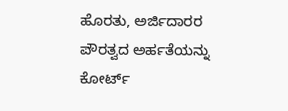ಹೊರತು, ಅರ್ಜಿದಾರರ ಪೌರತ್ವದ ಅರ್ಹತೆಯನ್ನು ಕೋರ್ಟ್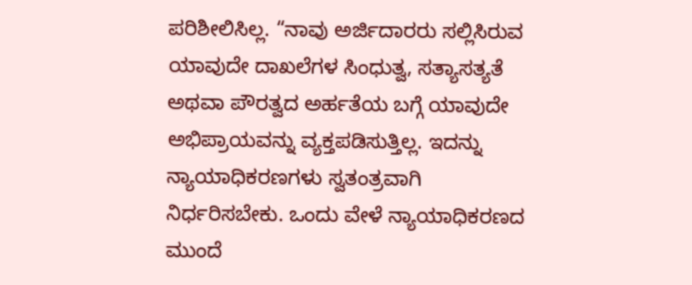ಪರಿಶೀಲಿಸಿಲ್ಲ. “ನಾವು ಅರ್ಜಿದಾರರು ಸಲ್ಲಿಸಿರುವ ಯಾವುದೇ ದಾಖಲೆಗಳ ಸಿಂಧುತ್ವ, ಸತ್ಯಾಸತ್ಯತೆ ಅಥವಾ ಪೌರತ್ವದ ಅರ್ಹತೆಯ ಬಗ್ಗೆ ಯಾವುದೇ ಅಭಿಪ್ರಾಯವನ್ನು ವ್ಯಕ್ತಪಡಿಸುತ್ತಿಲ್ಲ. ಇದನ್ನು ನ್ಯಾಯಾಧಿಕರಣಗಳು ಸ್ವತಂತ್ರವಾಗಿ ನಿರ್ಧರಿಸಬೇಕು. ಒಂದು ವೇಳೆ ನ್ಯಾಯಾಧಿಕರಣದ ಮುಂದೆ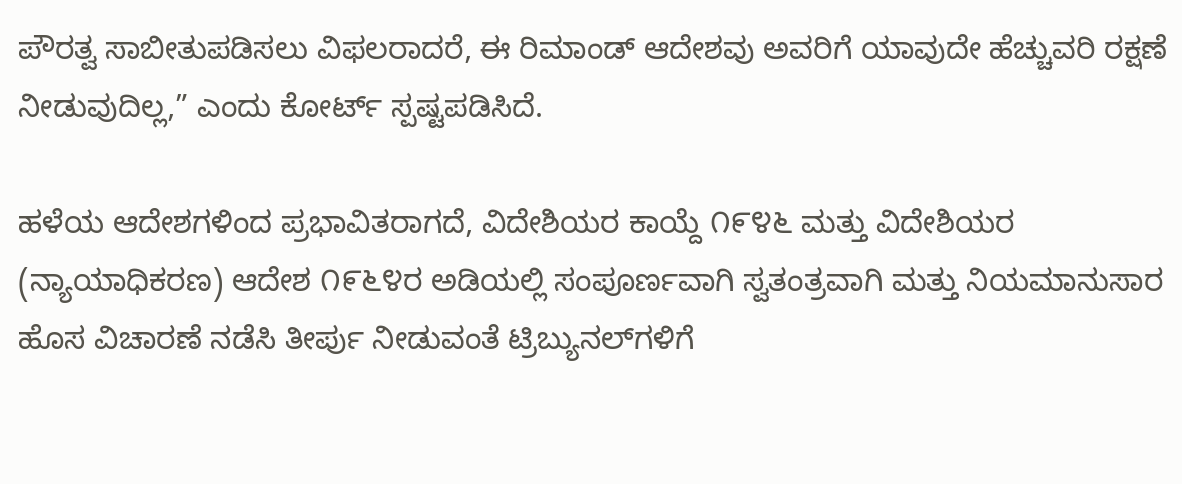ಪೌರತ್ವ ಸಾಬೀತುಪಡಿಸಲು ವಿಫಲರಾದರೆ, ಈ ರಿಮಾಂಡ್ ಆದೇಶವು ಅವರಿಗೆ ಯಾವುದೇ ಹೆಚ್ಚುವರಿ ರಕ್ಷಣೆ ನೀಡುವುದಿಲ್ಲ,” ಎಂದು ಕೋರ್ಟ್ ಸ್ಪಷ್ಟಪಡಿಸಿದೆ.

ಹಳೆಯ ಆದೇಶಗಳಿಂದ ಪ್ರಭಾವಿತರಾಗದೆ, ವಿದೇಶಿಯರ ಕಾಯ್ದೆ ೧೯೪೬ ಮತ್ತು ವಿದೇಶಿಯರ (ನ್ಯಾಯಾಧಿಕರಣ) ಆದೇಶ ೧೯೬೪ರ ಅಡಿಯಲ್ಲಿ ಸಂಪೂರ್ಣವಾಗಿ ಸ್ವತಂತ್ರವಾಗಿ ಮತ್ತು ನಿಯಮಾನುಸಾರ ಹೊಸ ವಿಚಾರಣೆ ನಡೆಸಿ ತೀರ್ಪು ನೀಡುವಂತೆ ಟ್ರಿಬ್ಯುನಲ್‌ಗಳಿಗೆ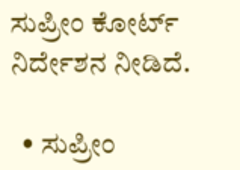ಸುಪ್ರೀಂ ಕೋರ್ಟ್ ನಿರ್ದೇಶನ ನೀಡಿದೆ.

  • ಸುಪ್ರೀಂ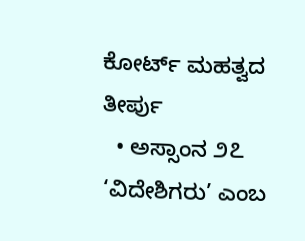ಕೋರ್ಟ್ ಮಹತ್ವದ ತೀರ್ಪು
  • ಅಸ್ಸಾಂನ ೨೭ ‘ವಿದೇಶಿಗರು’ ಎಂಬ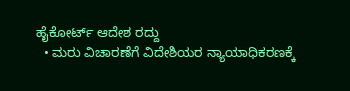ಹೈಕೋರ್ಟ್ ಆದೇಶ ರದ್ದು
  • ಮರು ವಿಚಾರಣೆಗೆ ವಿದೇಶಿಯರ ನ್ಯಾಯಾಧಿಕರಣಕ್ಕೆ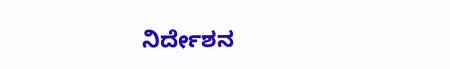ನಿರ್ದೇಶನ